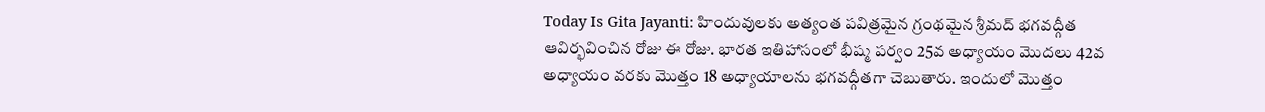Today Is Gita Jayanti: హిందువులకు అత్యంత పవిత్రమైన గ్రంథమైన శ్రీమద్ భగవద్గీత ఆవిర్భవించిన రోజు ఈ రోజు. భారత ఇతిహాసంలో భీష్మ పర్వం 25వ అధ్యాయం మొదలు 42వ అధ్యాయం వరకు మొత్తం 18 అధ్యాయాలను భగవద్గీతగా చెబుతారు. ఇందులో మొత్తం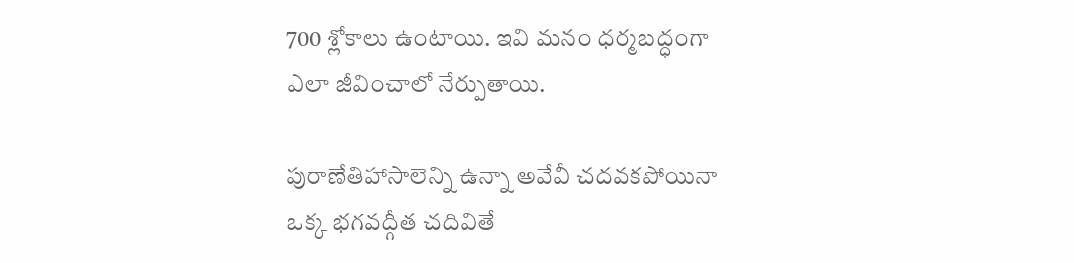700 శ్లోకాలు ఉంటాయి. ఇవి మనం ధర్మబద్ధంగా ఎలా జీవించాలో నేర్పుతాయి.

పురాణేతిహాసాలెన్ని ఉన్నా అవేవీ చదవకపోయినా ఒక్క భగవద్గీత చదివితే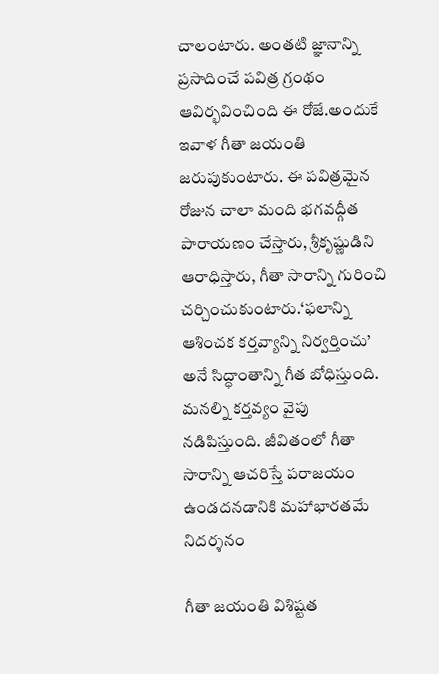చాలంటారు. అంతటి జ్ఞానాన్ని ప్రసాదించే పవిత్ర గ్రంథం ఆవిర్భవించింది ఈ రోజే.అందుకే ఇవాళ గీతా జయంతి జరుపుకుంటారు. ఈ పవిత్రమైన రోజున చాలా మంది భగవద్గీత పారాయణం చేస్తారు, శ్రీకృష్ణుడిని ఆరాధిస్తారు, గీతా సారాన్ని గురించి చర్చించుకుంటారు.‘ఫలాన్ని ఆశించక కర్తవ్యాన్ని నిర్వర్తించు’ అనే సిద్ధాంతాన్ని గీత బోధిస్తుంది. మనల్ని కర్తవ్యం వైపు నడిపిస్తుంది. జీవితంలో గీతా సారాన్ని ఆచరిస్తే పరాజయం ఉండదనడానికి మహాభారతమే నిదర్శనం

గీతా జయంతి విశిష్టత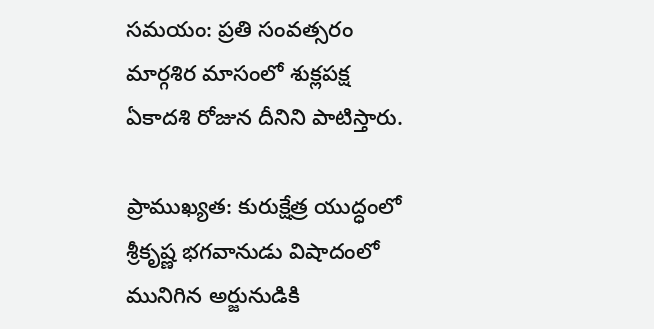సమయం: ప్రతి సంవత్సరం మార్గశిర మాసంలో శుక్లపక్ష ఏకాదశి రోజున దీనిని పాటిస్తారు.

ప్రాముఖ్యత: కురుక్షేత్ర యుద్ధంలో శ్రీకృష్ణ భగవానుడు విషాదంలో మునిగిన అర్జునుడికి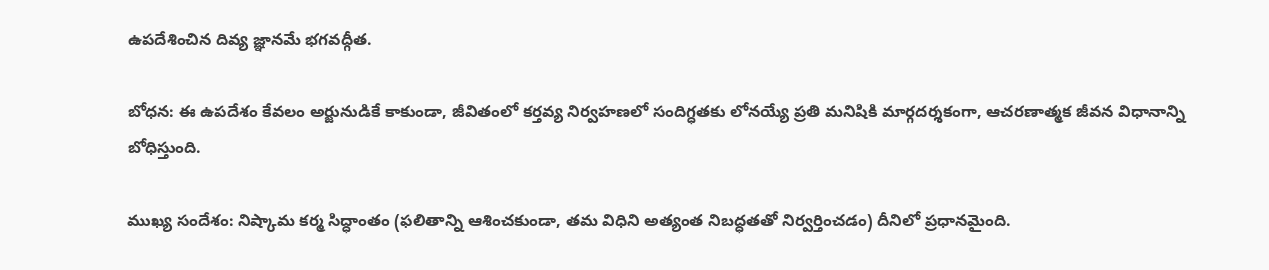ఉపదేశించిన దివ్య జ్ఞానమే భగవద్గీత.

బోధన: ఈ ఉపదేశం కేవలం అర్జునుడికే కాకుండా, జీవితంలో కర్తవ్య నిర్వహణలో సందిగ్ధతకు లోనయ్యే ప్రతి మనిషికి మార్గదర్శకంగా, ఆచరణాత్మక జీవన విధానాన్ని బోధిస్తుంది.

ముఖ్య సందేశం: నిష్కామ కర్మ సిద్ధాంతం (ఫలితాన్ని ఆశించకుండా, తమ విధిని అత్యంత నిబద్ధతతో నిర్వర్తించడం) దీనిలో ప్రధానమైంది.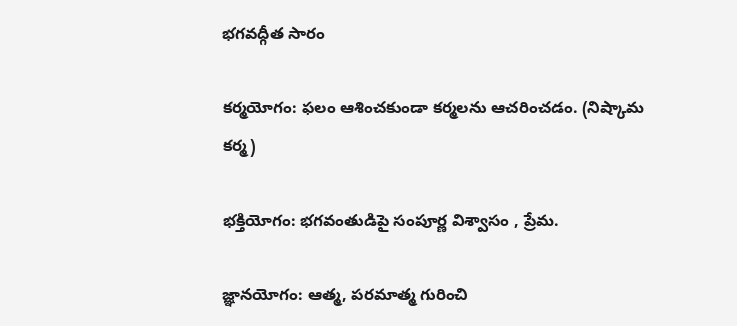భగవద్గీత సారం

కర్మయోగం: ఫలం ఆశించకుండా కర్మలను ఆచరించడం. (నిష్కామ కర్మ)

భక్తియోగం: భగవంతుడిపై సంపూర్ణ విశ్వాసం , ప్రేమ.

జ్ఞానయోగం: ఆత్మ, పరమాత్మ గురించి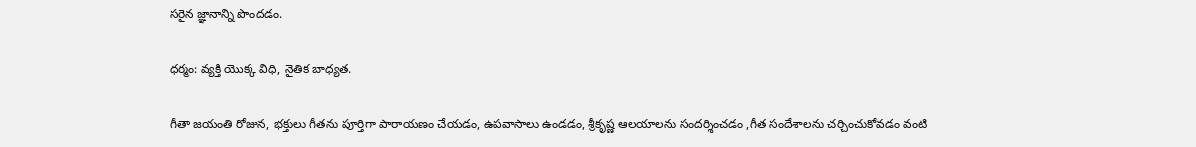సరైన జ్ఞానాన్ని పొందడం.

ధర్మం: వ్యక్తి యొక్క విధి, నైతిక బాధ్యత.

గీతా జయంతి రోజున, భక్తులు గీతను పూర్తిగా పారాయణం చేయడం, ఉపవాసాలు ఉండడం, శ్రీకృష్ణ ఆలయాలను సందర్శించడం ,గీత సందేశాలను చర్చించుకోవడం వంటి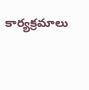కార్యక్రమాలు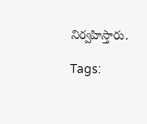నిర్వహిస్తారు.

Tags: